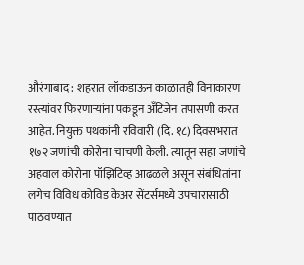औरंगाबाद : शहरात लॉकडाऊन काळातही विनाकारण रस्त्यांवर फिरणाऱ्यांना पकडून अँटिजेन तपासणी करत आहेत. नियुक्त पथकांनी रविवारी (दि. १८) दिवसभरात १७२ जणांची कोरोना चाचणी केली. त्यातून सहा जणांचे अहवाल कोरोना पॉझिटिव्ह आढळले असून संबंधितांना लगेच विविध कोविड केअर सेंटर्समध्ये उपचारासाठी पाठवण्यात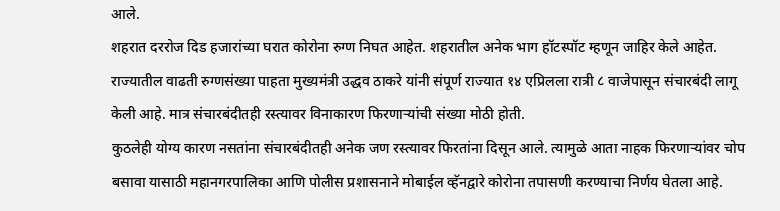आले.
शहरात दररोज दिड हजारांच्या घरात कोरोना रुग्ण निघत आहेत. शहरातील अनेक भाग हॉटस्पॉट म्हणून जाहिर केले आहेत. राज्यातील वाढती रुग्णसंख्या पाहता मुख्यमंत्री उद्धव ठाकरे यांनी संपूर्ण राज्यात १४ एप्रिलला रात्री ८ वाजेपासून संचारबंदी लागू केली आहे. मात्र संचारबंदीतही रस्त्यावर विनाकारण फिरणाऱ्यांची संख्या मोठी होती.
कुठलेही योग्य कारण नसतांना संचारबंदीतही अनेक जण रस्त्यावर फिरतांना दिसून आले. त्यामुळे आता नाहक फिरणाऱ्यांवर चोप बसावा यासाठी महानगरपालिका आणि पोलीस प्रशासनाने मोबाईल व्हॅनद्वारे कोरोना तपासणी करण्याचा निर्णय घेतला आहे.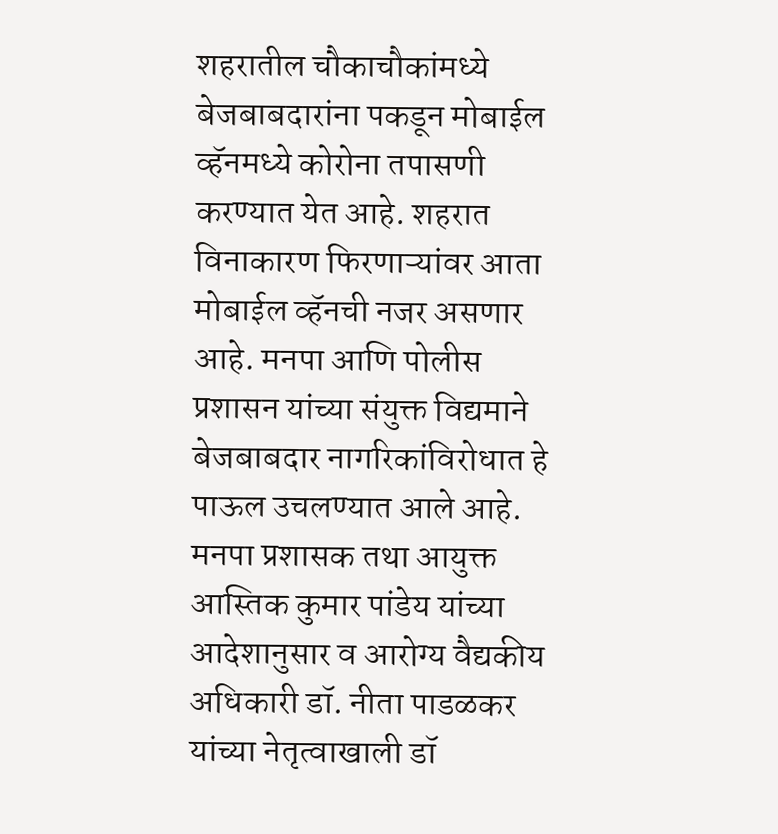शहरातील चौकाचौकांमध्ये बेजबाबदारांना पकडून मोबाईल व्हॅनमध्ये कोरोना तपासणी करण्यात येत आहे. शहरात विनाकारण फिरणाऱ्यांवर आता मोबाईल व्हॅनची नजर असणार आहे. मनपा आणि पोलीस प्रशासन यांच्या संयुक्त विद्यमाने बेजबाबदार नागरिकांविरोधात हे पाऊल उचलण्यात आले आहे.
मनपा प्रशासक तथा आयुक्त आस्तिक कुमार पांडेय यांच्या आदेशानुसार व आरोग्य वैद्यकीय अधिकारी डॉ. नीता पाडळकर यांच्या नेतृत्वाखाली डॉ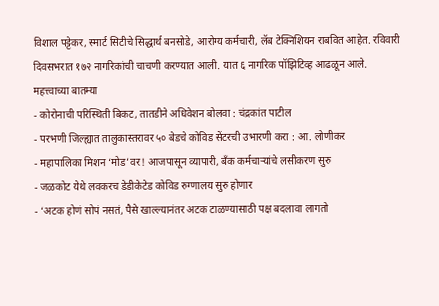विशाल पट्टेकर, स्मार्ट सिटीचे सिद्धार्थ बनसोडे, आरोग्य कर्मचारी, लॅब टेक्निशियन राबवित आहेत. रविवारी दिवसभरात १७२ नागरिकांची चाचणी करण्यात आली. यात ६ नागरिक पॉझिटिव्ह आढळून आले.
महत्त्वाच्या बातम्या
- कोरोनाची परिस्थिती बिकट, तातडीने अधिवेशन बोलवा : चंद्रकांत पाटील
- परभणी जिल्ह्यात तालुकास्तरावर ५० बेडचे कोविड सेंटरची उभारणी करा : आ. लोणीकर
- महापालिका मिशन ‘मोड’वर! आजपासून व्यापारी, बँक कर्मचाऱ्यांचे लसीकरण सुरु
- जळकोट येथे लवकरच डेडीकेटेड कोविड रुग्णालय सुरु होणार
- ‘अटक होणं सोपं नसतं, पैसे खाल्ल्यानंतर अटक टाळण्यासाठी पक्ष बदलावा लागतो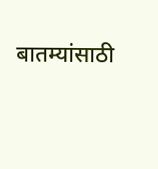बातम्यांसाठी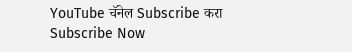YouTube चॅनेल Subscribe करा
Subscribe Now